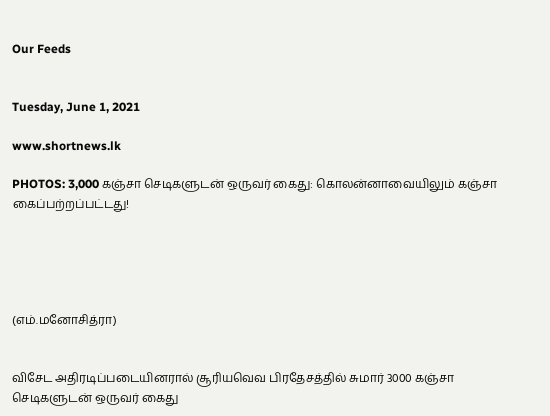Our Feeds


Tuesday, June 1, 2021

www.shortnews.lk

PHOTOS: 3,000 கஞ்சா செடிகளுடன் ஒருவர் கைது: கொலன்னாவையிலும் கஞ்சா கைப்பற்றப்பட்டது!





(எம்.மனோசித்ரா)


விசேட அதிரடிப்படையினரால் சூரியவெவ பிரதேசத்தில் சுமார் 3000 கஞ்சா செடிகளுடன் ஒருவர் கைது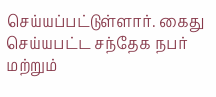செய்யப்பட்டுள்ளார். கைது செய்யபட்ட சந்தேக நபர் மற்றும்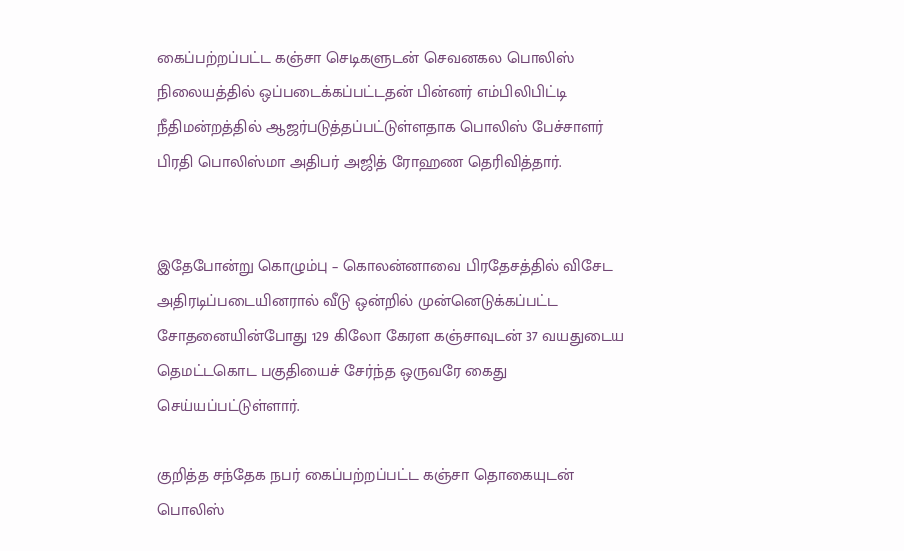கைப்பற்றப்பட்ட கஞ்சா செடிகளுடன் செவனகல பொலிஸ் நிலையத்தில் ஒப்படைக்கப்பட்டதன் பின்னர் எம்பிலிபிட்டி நீதிமன்றத்தில் ஆஜர்படுத்தப்பட்டுள்ளதாக பொலிஸ் பேச்சாளர் பிரதி பொலிஸ்மா அதிபர் அஜித் ரோஹண தெரிவித்தார்.


இதேபோன்று கொழும்பு – கொலன்னாவை பிரதேசத்தில் விசேட அதிரடிப்படையினரால் வீடு ஒன்றில் முன்னெடுக்கப்பட்ட சோதனையின்போது 129 கிலோ கேரள கஞ்சாவுடன் 37 வயதுடைய தெமட்டகொட பகுதியைச் சேர்ந்த ஒருவரே கைது செய்யப்பட்டுள்ளார்.

குறித்த சந்தேக நபர் கைப்பற்றப்பட்ட கஞ்சா தொகையுடன் பொலிஸ்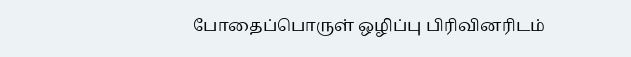போதைப்பொருள் ஒழிப்பு பிரிவினரிடம்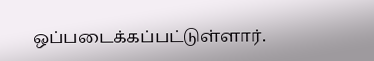ஒப்படைக்கப்பட்டுள்ளார்.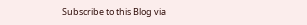Subscribe to this Blog via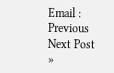Email :
Previous
Next Post »